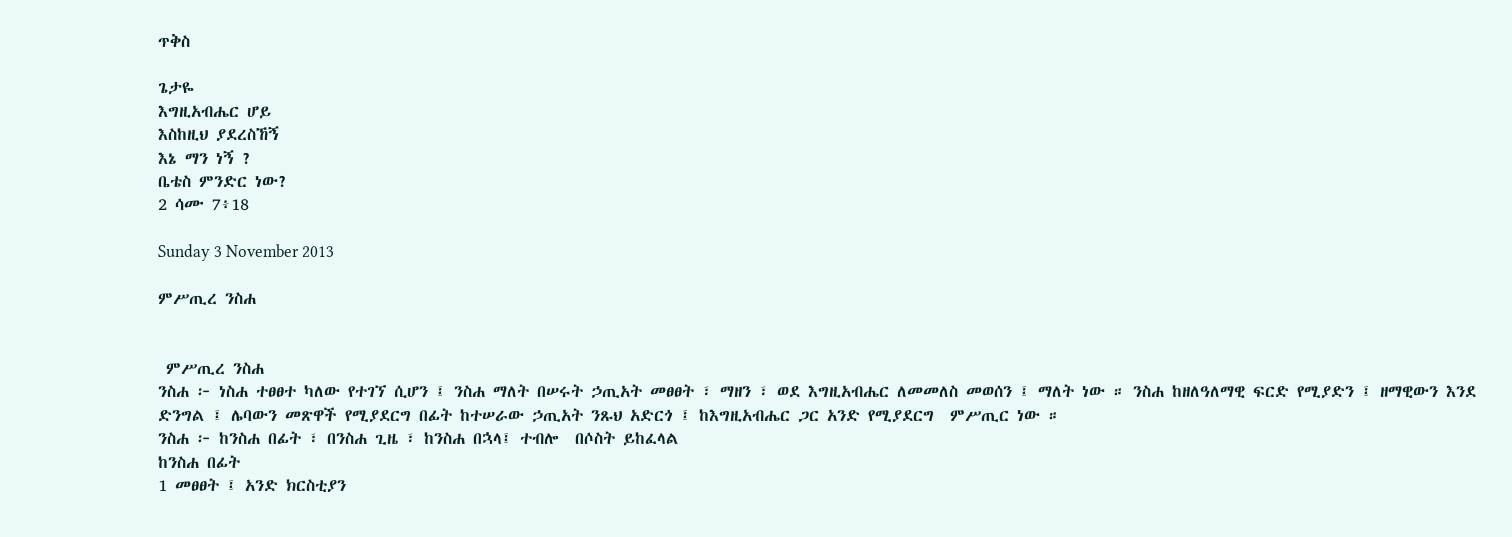ጥቅስ

ጌታዬ
እግዚአብሔር ሆይ
እስከዚህ ያደረስኸኝ
እኔ ማን ነኝ ?
ቤቴስ ምንድር ነው?
2 ሳሙ 7፥18

Sunday 3 November 2013

ምሥጢረ ንስሐ


 ምሥጢረ ንስሐ
ንስሐ ፦ ነስሐ ተፀፀተ ካለው የተገኘ ሲሆን ፤ ንስሐ ማለት በሠሩት ኃጢአት መፀፀት ፣ ማዘን ፣ ወደ እግዚአብሔር ለመመለስ መወሰን ፤ ማለት ነው ። ንስሐ ከዘለዓለማዊ ፍርድ የሚያድን ፤ ዘማዊውን እንደ ድንግል ፤ ሌባውን መጽዋች የሚያደርግ በፊት ከተሠራው ኃጢአት ንጹህ አድርጎ ፤ ከእግዚአብሔር ጋር አንድ የሚያደርግ  ምሥጢር ነው ።
ንስሐ ፦ ከንስሐ በፊት ፣ በንስሐ ጊዜ ፣ ከንስሐ በኋላ፤ ተብሎ  በሶስት ይከፈላል
ከንስሐ በፊት
1 መፀፀት ፤ አንድ ክርስቲያን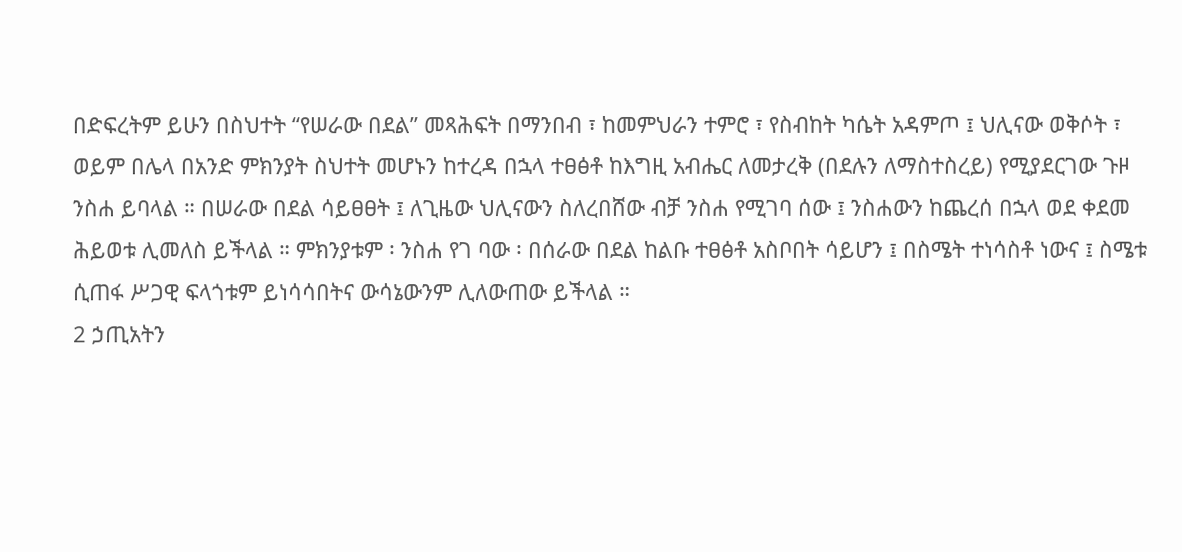በድፍረትም ይሁን በስህተት “የሠራው በደል” መጻሕፍት በማንበብ ፣ ከመምህራን ተምሮ ፣ የስብከት ካሴት አዳምጦ ፤ ህሊናው ወቅሶት ፣ ወይም በሌላ በአንድ ምክንያት ስህተት መሆኑን ከተረዳ በኋላ ተፀፅቶ ከእግዚ አብሔር ለመታረቅ (በደሉን ለማስተስረይ) የሚያደርገው ጉዞ ንስሐ ይባላል ። በሠራው በደል ሳይፀፀት ፤ ለጊዜው ህሊናውን ስለረበሸው ብቻ ንስሐ የሚገባ ሰው ፤ ንስሐውን ከጨረሰ በኋላ ወደ ቀደመ ሕይወቱ ሊመለስ ይችላል ። ምክንያቱም ፡ ንስሐ የገ ባው ፡ በሰራው በደል ከልቡ ተፀፅቶ አስቦበት ሳይሆን ፤ በስሜት ተነሳስቶ ነውና ፤ ስሜቱ ሲጠፋ ሥጋዊ ፍላጎቱም ይነሳሳበትና ውሳኔውንም ሊለውጠው ይችላል ።
2 ኃጢአትን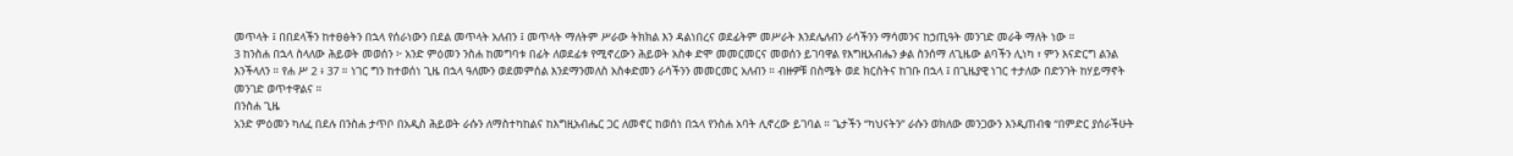መጥላት ፤ በበደላችን ከተፀፅትን በኋላ የሰራነውን በደል መጥላት አለብን ፤ መጥላት ማለትም ሥራው ትክክል እን ዳልነበረና ወደፊትም መሥራት እንደሌለብን ራሳችንን ማሳመንና ከኃጢዓት መንገድ መራቅ ማለት ነው ።
3 ከንስሐ በኋላ ስላለው ሕይወት መወሰን ፦ አንድ ምዕመን ንስሐ ከመግባቱ በፊት ለወደፊቱ የሚኖረውን ሕይወት አስቀ ድሞ መመርመርና መወሰን ይገባዋል የእግዚአብሔን ቃል ስንሰማ ለጊዜው ልባችን ሊነካ ፣ ምን እናድርግ ልንል እንችላለን ። የሐ ሥ 2 ፥ 37 ። ነገር ግን ከተወሰነ ጊዜ በኋላ ዓለሙን ወደመምሰል እንደማንመለስ አስቀድመን ራሳችንን መመርመር አለብን ። ብዙዎቹ በስሜት ወደ ክርስትና ከገቡ በኋላ ፤ በጊዜያዊ ነገር ተታለው በድንገት ከሃይማኖት መንገድ ወጥተዋልና ።
በንስሐ ጊዜ
አንድ ምዕመን ካለፈ በደሉ በንስሐ ታጥቦ በአዲስ ሕይወት ራሱን ለማስተካከልና ከእግዚአብሔር ጋር ለመኖር ከወሰነ በኋላ የንስሐ አባት ሊኖረው ይገባል ። ጌታችን “ካህናትን” ራሱን ወክለው መንጋውን እንዲጠብቁ “በምድር ያሰራችሁት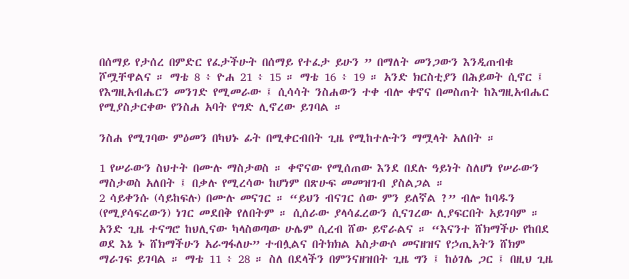በሰማይ የታሰረ በምድር የፈታችሁት በሰማይ የተፈታ ይሁን ” በማለት መንጋውን እንዲጠብቁ ሾሟቸዋልና ። ማቴ 8 ፥ ዮሐ 21 ፥ 15 ። ማቴ 16 ፥ 19 ። አንድ ክርስቲያን በሕይወት ሲኖር ፤ የእግዚአብሔርን መንገድ የሚመራው ፤ ሲሳሳት ንስሐውን ተቀ ብሎ ቀኖና በመስጠት ከእግዚአብሔር የሚያስታርቀው የንስሐ አባት የግድ ሊኖረው ይገባል ።

ንስሐ የሚገባው ምዕመን በካህኑ ፊት በሚቀርብበት ጊዜ የሚከተሉትን ማሟላት አለበት ።

1 የሠራውን ስህተት በሙሉ ማስታወስ ። ቀኖናው የሚሰጠው እንደ በደሉ ዓይነት ስለሆነ የሠራውን ማስታወስ አለበት ፤ በቃሉ የሚረሳው ከሆነም በጽሁፍ መመዝገብ ያስልጋል ።
2 ሳይቀንሱ (ሳይከፍሉ) በሙሉ መናገር ። “ይህን ብናገር ሰው ምን ይለኛል ?” ብሎ ከባዱን (የሚያሳፍረውን) ነገር መደበቅ የለበትም ። ሲሰራው ያላሳፈረውን ሲናገረው ሊያፍርበት አይገባም ። አንድ ጊዜ ተናግሮ ከህሊናው ካላስወጣው ሁሌም ሲረብ ሸው ይኖራልና ። “እናንተ ሸክማችሁ የከበደ ወደ እኔ ኑ ሸክማችሁን አራግፋለሁ” ተብሏልና በትክክል አስታውሶ መናዘዝና የኃጢአትን ሸክም ማራገፍ ይገባል ። ማቴ 11 ፥ 28 ። ስለ በደላችን በምንናዘዝበት ጊዜ ግን ፤ ከዕገሌ ጋር ፤ በዚህ ጊዜ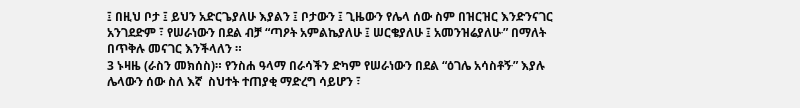፤ በዚህ ቦታ ፤ ይህን አድርጌያለሁ እያልን ፤ ቦታውን ፤ ጊዜውን የሌላ ሰው ስም በዝርዝር እንድንናገር አንገደድም ፣ የሠራነውን በደል ብቻ “ጣዖት አምልኬያለሁ ፤ ሠርቄያለሁ ፤ አመንዝሬያለሁ∙” በማለት በጥቅሉ መናገር እንችላለን ።
3 ኑዛዜ (ራስን መክሰስ)። የንስሐ ዓላማ በራሳችን ድካም የሠራነውን በደል “ዕገሌ አሳስቶኝ∙” እያሉ ሌላውን ሰው ስለ እኛ  ስህተት ተጠያቂ ማድረግ ሳይሆን ፣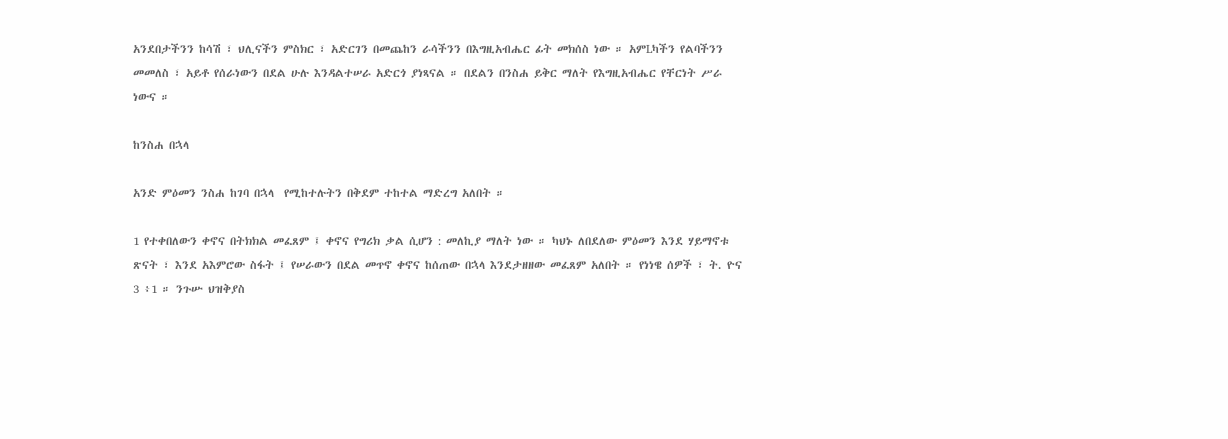አንደበታችንን ከሳሽ ፣ ህሊናችን ምስክር ፣ አድርገን በመጨከን ራሳችንን በእግዚአብሔር ፊት መክሰስ ነው ። አምLካችን የልባችንን መመለስ ፣ አይቶ የሰራነውን በደል ሁሉ እንዳልተሠራ አድርጎ ያነጻናል ። በደልን በንስሐ ይቅር ማለት የእግዚአብሔር የቸርነት ሥራ ነውና ።

ከንስሐ በኋላ

አንድ ምዕመን ንስሐ ከገባ በኋላ  የሚከተሉትን በቅደም ተከተል ማድረግ አለበት ።

1 የተቀበለውን ቀኖና በትክክል መፈጸም ፤ ቀኖና የግሪክ ቃል ሲሆን : መለኪያ ማለት ነው ። ካህኑ ለበደለው ምዕመን እንደ ሃይማኖቱ ጽናት ፣ እንደ አእምሮው ስፋት ፤ የሠራውን በደል መጥኖ ቀኖና ከሰጠው በኋላ እንደታዘዘው መፈጸም አለበት ። የነነዌ ሰዎች ፣ ት. ዮና 3 ፥1 ። ንጉሡ ህዝቅያስ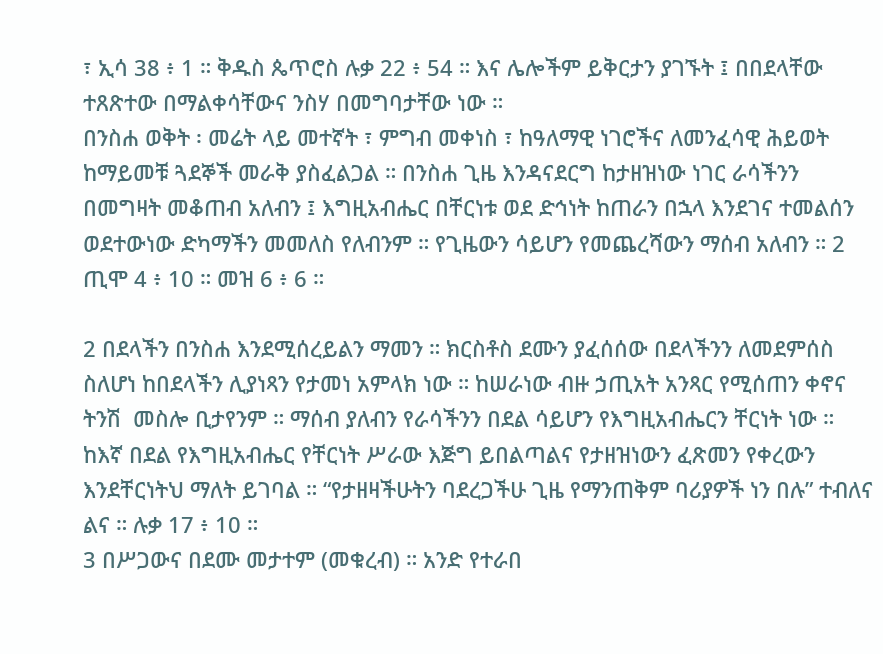፣ ኢሳ 38 ፥ 1 ። ቅዱስ ጴጥሮስ ሉቃ 22 ፥ 54 ። እና ሌሎችም ይቅርታን ያገኙት ፤ በበደላቸው ተጸጽተው በማልቀሳቸውና ንስሃ በመግባታቸው ነው ።
በንስሐ ወቅት ፡ መሬት ላይ መተኛት ፣ ምግብ መቀነስ ፣ ከዓለማዊ ነገሮችና ለመንፈሳዊ ሕይወት ከማይመቹ ጓደኞች መራቅ ያስፈልጋል ። በንስሐ ጊዜ እንዳናደርግ ከታዘዝነው ነገር ራሳችንን በመግዛት መቆጠብ አለብን ፤ እግዚአብሔር በቸርነቱ ወደ ድኅነት ከጠራን በኋላ እንደገና ተመልሰን ወደተውነው ድካማችን መመለስ የለብንም ። የጊዜውን ሳይሆን የመጨረሻውን ማሰብ አለብን ። 2 ጢሞ 4 ፥ 10 ። መዝ 6 ፥ 6 ።

2 በደላችን በንስሐ እንደሚሰረይልን ማመን ። ክርስቶስ ደሙን ያፈሰሰው በደላችንን ለመደምሰስ ስለሆነ ከበደላችን ሊያነጻን የታመነ አምላክ ነው ። ከሠራነው ብዙ ኃጢአት አንጻር የሚሰጠን ቀኖና ትንሽ  መስሎ ቢታየንም ። ማሰብ ያለብን የራሳችንን በደል ሳይሆን የእግዚአብሔርን ቸርነት ነው ። ከእኛ በደል የእግዚአብሔር የቸርነት ሥራው እጅግ ይበልጣልና የታዘዝነውን ፈጽመን የቀረውን እንደቸርነትህ ማለት ይገባል ። “የታዘዛችሁትን ባደረጋችሁ ጊዜ የማንጠቅም ባሪያዎች ነን በሉ” ተብለና ልና ። ሉቃ 17 ፥ 10 ።
3 በሥጋውና በደሙ መታተም (መቁረብ) ። አንድ የተራበ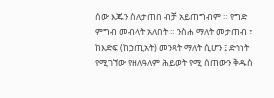ሰው እጁን ስለታጠበ ብቻ አይጠግብም ። የግድ ምግብ መብላት አለበት ። ንስሐ ማለት መታጠብ ፣ ከእድፍ (ከኃጢአት) መንጻት ማለት ሲሆን ፤ ድኅነት የሚገኘው የዘለዓለም ሕይወት የሚ ሰጠውን ቅዱስ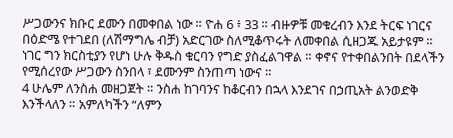ሥጋውንና ክቡር ደሙን በመቀበል ነው ። ዮሐ 6 ፥ 33 ። ብዙዎቹ መቁረብን እንደ ትርፍ ነገርና በዕድሜ የተገደበ (ለሽማግሌ ብቻ) አድርገው ስለሚቆጥሩት ለመቀበል ሲዘጋጁ አይታዩም ። ነገር ግን ክርስቲያን የሆነ ሁሉ ቅዱስ ቁርባን የግድ ያስፈልገዋል ። ቀኖና የተቀበልንበት በደላችን የሚሰረየው ሥጋውን ስንበላ ፣ ደሙንም ስንጠጣ ነውና ።
4 ሁሌም ለንስሐ መዘጋጀት ። ንስሐ ከገባንና ከቆርብን በኋላ እንደገና በኃጢአት ልንወድቅ እንችላለን ። አምለካችን “ለምን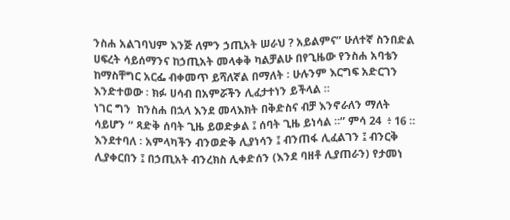ንስሐ አልገባህም እንጅ ለምን ኃጢአት ሠራህ ? አይልምና” ሁለተኛ ስንበድል ሀፍረት ሳይሰማንና ከኃጢአት መላቀቅ ካልቻልሁ በየጊዜው የንስሐ አባቴን ከማስቸግር አርፌ ብቀመጥ ይሻለኛል በማለት ፡ ሁሉንም እርግፍ አድርገን እንድተወው ፡ ክፉ ሀሳብ በአምሯችን ሊፈታተነን ይችላል ።
ነገር ግን  ከንስሐ በኋላ እንደ መላእክት በቅድስና ብቻ እንኖራለን ማለት ሳይሆን “ ጻድቅ ሰባት ጊዜ ይወድቃል ፤ ሰባት ጊዜ ይነሳል ።” ምሳ 24  ፥ 16 ። እንደተባለ ፡ አምላካችን ብንወድቅ ሊያነሳን ፤ ብንጠፋ ሊፈልገን ፤ ብንርቅ ሊያቀርበን ፤ በኃጢአት ብንረክስ ሊቀድሰን (እንደ ባዘቶ ሊያጠራን) የታመነ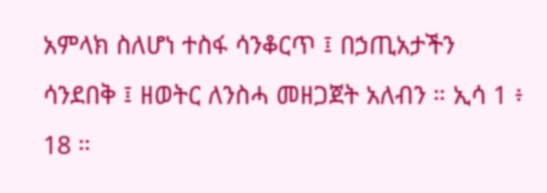አምላክ ስለሆነ ተስፋ ሳንቆርጥ ፤ በኃጢአታችን ሳንደበቅ ፤ ዘወትር ለንስሓ መዘጋጀት አለብን ። ኢሳ 1 ፥ 18 ።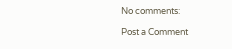No comments:

Post a Comment